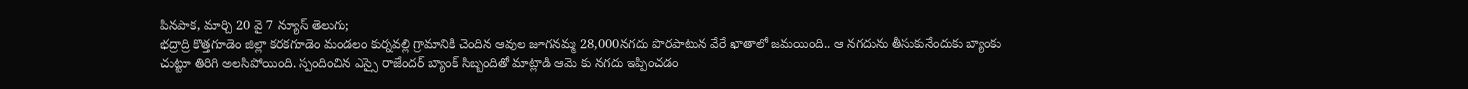పినపాక, మార్చి 20 వై 7 న్యూస్ తెలుగు;
భద్రాద్రి కొత్తగూడెం జిల్లా కరకగూడెం మండలం కుర్నవల్లి గ్రామానికి చెందిన ఆవుల జూగనమ్మ 28,000నగదు పొరపాటున వేరే ఖాతాలో జమయింది.. ఆ నగదును తీసుకునేందుకు బ్యాంకు చుట్టూ తిరిగి అలసిపోయింది. స్పందించిన ఎస్సై రాజేందర్ బ్యాంక్ సిబ్బందితో మాట్లాడి ఆమె కు నగదు ఇప్పించడం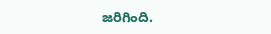జరిగింది.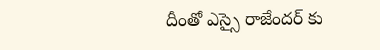దీంతో ఎస్సై రాజేందర్ కు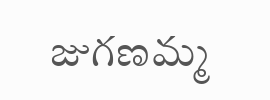జుగణమ్మ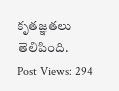కృతజ్ఞతలు తెలిపింది.
Post Views: 294